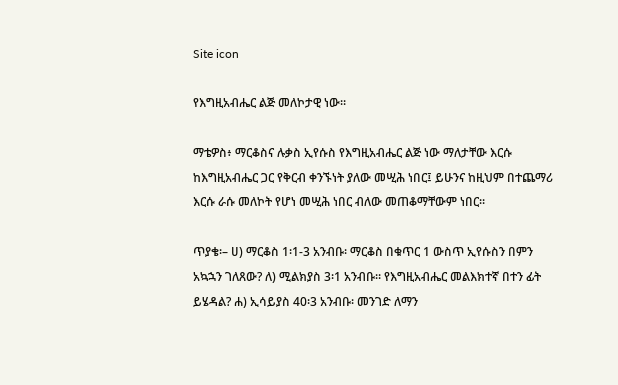Site icon

የእግዚአብሔር ልጅ መለኮታዊ ነው።

ማቴዎስ፥ ማርቆስና ሉቃስ ኢየሱስ የእግዚአብሔር ልጅ ነው ማለታቸው እርሱ ከእግዚአብሔር ጋር የቅርብ ቀንኙነት ያለው መሢሕ ነበር፤ ይሁንና ከዚህም በተጨማሪ እርሱ ራሱ መለኮት የሆነ መሢሕ ነበር ብለው መጠቆማቸውም ነበር።

ጥያቄ፡– ሀ) ማርቆስ 1፡1-3 አንብቡ፡ ማርቆስ በቁጥር 1 ውስጥ ኢየሱስን በምን አኳኋን ገለጸው? ለ) ሚልክያስ 3፡1 አንብቡ። የእግዚአብሔር መልእክተኛ በተን ፊት ይሄዳል? ሐ) ኢሳይያስ 40፡3 አንብቡ፡ መንገድ ለማን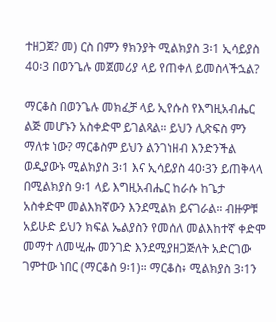ተዘጋጀ? መ) ርስ በምን ፃክንያት ሚልክያስ 3፡1 ኢሳይያስ 40፡3 በወንጌሉ መጀመሪያ ላይ የጠቀለ ይመስላችኋል?

ማርቆስ በወንጌሉ መክፈቻ ላይ ኢየሱስ የእግዚአብሔር ልጅ መሆኑን አስቀድሞ ይገልጻል። ይህን ሊጽፍስ ምን ማለቱ ነው? ማርቆስም ይህን ልንገነዘብ እንድንችል ወዲያውኑ ሚልክያስ 3፡1 እና ኢሳይያስ 40፡3ን ይጠቅላላ በሚልክያስ 9፡1 ላይ እግዚአብሔር ከራሱ ከጌታ አስቀድሞ መልእክኛውን እንደሚልክ ይናገራል። ብዙዎቹ አይሁድ ይህን ክፍል ኤልያስን የመሰለ መልእከተኛ ቀድሞ መማተ ለመሢሑ መንገድ እንደሚያዘጋጅለት አድርገው ገምተው ነበር (ማርቆስ 9፡1)። ማርቆስ፥ ሚልክያስ 3፡1ን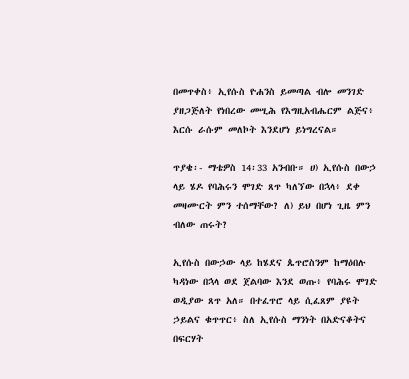በመጥቀስ፥ ኢየሱስ ዮሐንስ ይመጣል ብሎ መንገድ ያዘጋጅለት የነበረው መሢሕ የእግዚአብሔርም ልጅና፥ እርሱ ራሱም መለኮት እንደሆነ ይነግረናል።

ጥያቄ፡- ማቴዎስ 14፡33 አንብቡ። ሀ) ኢየሱስ በውኃ ላይ ሄዶ የባሕሩን ሞገድ ጸጥ ካለኘው በኋላ፥ ደቀ መዛሙርት ምን ተሰማቸው? ለ) ይህ በሆነ ጊዜ ምን ብለው ጠሩት?

ኢየሱስ በውኃው ላይ ከሄደና ጴጥሮስንም ከማዕበሉ ካዳነው በኋላ ወደ ጀልባው እንደ ወጡ፥ የባሕሩ ሞገድ ወዲያው ጸጥ አለ። በተፈጥሮ ላይ ሲፈጸም ያዩት ኃይልና ቁጥጥር፥ ስለ ኢየሱስ ማንነት በአድናቆትና በፍርሃት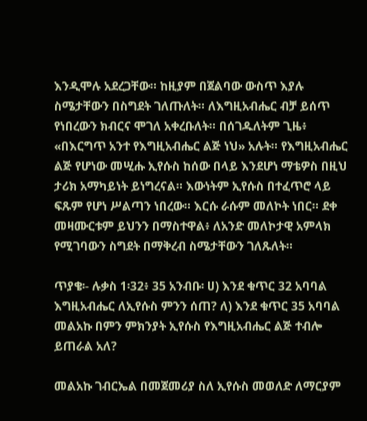እንዲሞሉ አደረጋቸው። ከዚያም በጀልባው ውስጥ እያሉ ስሜታቸውን በስግደት ገለጡለት። ለእግዚአብሔር ብቻ ይሰጥ የነበረውን ክብርና ሞገለ አቀረቡለት። በሰገዱለትም ጊዜ፥ «በእርግጥ አንተ የእግዚአብሔር ልጅ ነህ» አሉት። የእግዚአብሔር ልጅ የሆነው መሢሑ ኢየሱስ ከሰው በላይ እንደሆነ ማቴዎስ በዚህ ታሪክ አማካይነት ይነግረናል። እውነትም ኢየሱስ በተፈጥሮ ላይ ፍጹም የሆነ ሥልጣን ነበረው። እርሱ ራሱም መለኮት ነበር። ደቀ መዛሙርቱም ይህንን በማስተዋል፥ ለአንድ መለኮታዊ አምላክ የሚገባውን ስግደት በማቅረብ ስሜታቸውን ገለጹለት።

ጥያቄ፡- ሉቃስ 1፡32፥ 35 አንብቡ፡ ሀ) እንደ ቁጥር 32 አባባል እግዚአብሔር ለኢየሱስ ምንን ሰጠ? ለ) እንደ ቁጥር 35 አባባል መልአኩ በምን ምክንያት ኢየሱስ የእግዚአብሔር ልጅ ተብሎ ይጠራል አለ?

መልአኩ ገብርኤል በመጀመሪያ ስለ ኢየሱስ መወለድ ለማርያም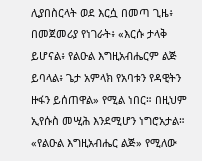ሊያበስርላት ወደ እርሷ በመጣ ጊዜ፥ በመጀመሪያ የነገራት፥ «እርሱ ታላቅ ይሆናል፥ የልዑል እግዚአብሔርም ልጅ ይባላል፥ ጌታ አምላክ የአባቱን የዳዊትን ዙፋን ይሰጠዋል» የሚል ነበር። በዚህም ኢየሱስ መሢሕ እንደሚሆን ነግሮአታል። «የልዑል እግዚአብሔር ልጅ» የሚለው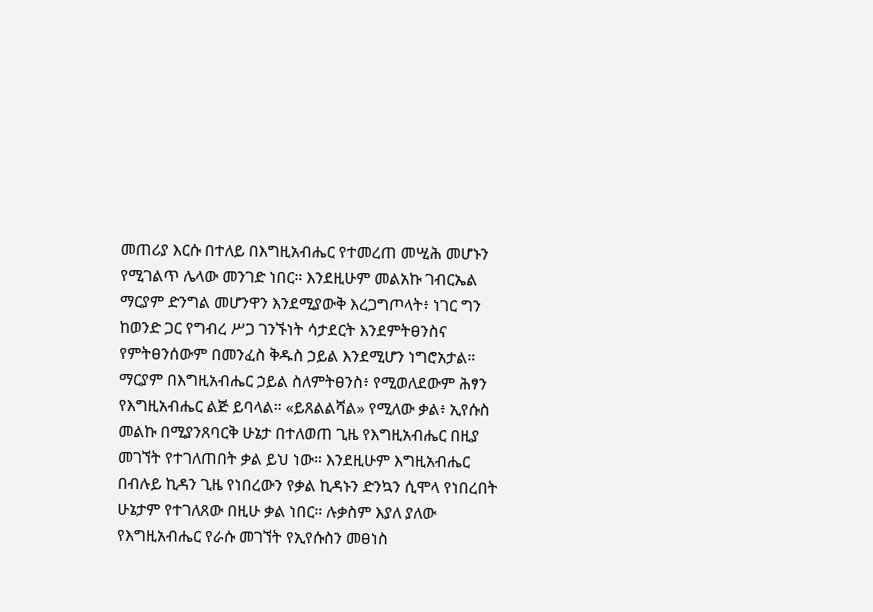መጠሪያ እርሱ በተለይ በእግዚአብሔር የተመረጠ መሢሕ መሆኑን የሚገልጥ ሌላው መንገድ ነበር። እንደዚሁም መልአኩ ገብርኤል ማርያም ድንግል መሆንዋን እንደሚያውቅ እረጋግጦላት፥ ነገር ግን ከወንድ ጋር የግብረ ሥጋ ገንኙነት ሳታደርት እንደምትፀንስና የምትፀንሰውም በመንፈስ ቅዱስ ኃይል እንደሚሆን ነግሮአታል። ማርያም በእግዚአብሔር ኃይል ስለምትፀንስ፥ የሚወለደውም ሕፃን የእግዚአብሔር ልጅ ይባላል። «ይጸልልሻል» የሚለው ቃል፥ ኢየሱስ መልኩ በሚያንጸባርቅ ሁኔታ በተለወጠ ጊዜ የእግዚአብሔር በዚያ መገኘት የተገለጠበት ቃል ይህ ነው። እንደዚሁም እግዚአብሔር በብሉይ ኪዳን ጊዜ የነበረውን የቃል ኪዳኑን ድንኳን ሲሞላ የነበረበት ሁኔታም የተገለጸው በዚሁ ቃል ነበር። ሉቃስም እያለ ያለው የእግዚአብሔር የራሱ መገኘት የኢየሱስን መፀነስ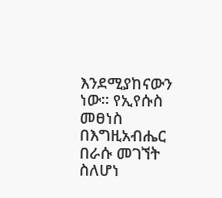እንደሚያከናውን ነው። የኢየሱስ መፀነስ በእግዚአብሔር በራሱ መገኘት ስለሆነ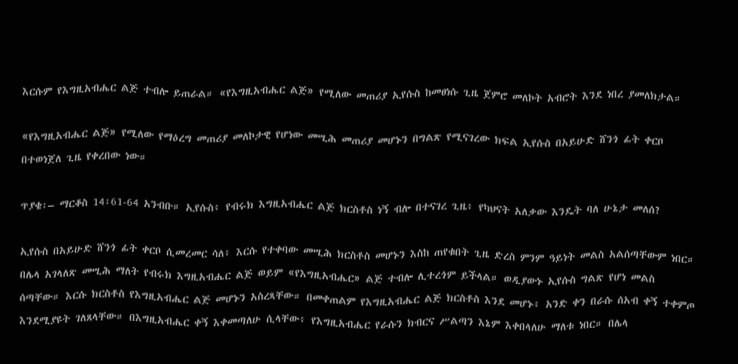እርሱም የእግዚአብሔር ልጅ ተብሎ ይጠራል። «የእግዚአብሔር ልጅ» የሚለው መጠሪያ ኢየሱስ ከመፀነሱ ጊዜ ጀምሮ መለኮት አብሮት እንደ ነበረ ያመለክታል።

«የእግዚአብሔር ልጅ» የሚለው የማዕረግ መጠሪያ መለኮታዊ የሆነው መሢሕ መጠሪያ መሆኑን በግልጽ የሚናገረው ክፍል ኢየሱስ በአይሁድ ሸንጎ ፊት ቀርቦ በተወነጀለ ጊዜ የቀረበው ነው።

ጥያቄ፡– ማርቆስ 14፡61-64 አንብቡ። ኢየሱስ፥ የብሩክ እግዚአብሔር ልጅ ክርስቶስ ነኝ ብሎ በተናገረ ጊዜ፥ የካህናት አለቃው እንዴት ባለ ሁኔታ መለሰ?

ኢየሱስ በአይሁድ ሸንጎ ፊት ቀርቦ ሲመረመር ሳለ፥ እርሱ የተቀባው መሢሕ ክርስቶስ መሆኑን እስከ ጠየቁበት ጊዜ ድረስ ምንም ዓይነት መልስ አልሰጣቸውም ነበር። በሌላ አገላለጽ መሢሕ ማለት የብሩክ እግዚአብሔር ልጅ ወይም «የእግዚአብሔር» ልጅ ተብሎ ሊተረጎም ይችላል። ወዲያውኑ ኢየሱስ ግልጽ የሆነ መልስ ሰጣቸው። እርሱ ክርስቶስ የእግዚአብሔር ልጅ መሆኑን አስረጻቸው። በመቀጠልም የእግዚአብሔር ልጅ ክርስቶስ እንደ መሆኑ፥ አንድ ቀን በራሱ ሰአብ ቀኝ ተቀምጦ እንደሚያዩት ገለጸላቸው። በእግዚአብሔር ቀኝ እቀመጣለሁ ሲላቸው፥ የእግዚአብሔር የራሱን ክብርና ሥልጣን እኔም እቀበላለሁ ማለቱ ነበር። በሌላ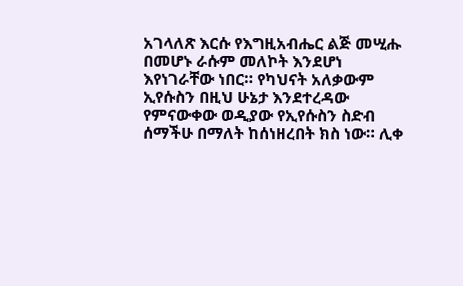አገላለጽ እርሱ የእግዚአብሔር ልጅ መሢሑ በመሆኑ ራሱም መለኮት እንደሆነ እየነገራቸው ነበር። የካህናት አለቃውም ኢየሱስን በዚህ ሁኔታ እንደተረዳው የምናውቀው ወዲያው የኢየሱስን ስድብ ሰማችሁ በማለት ከሰነዘረበት ክስ ነው። ሊቀ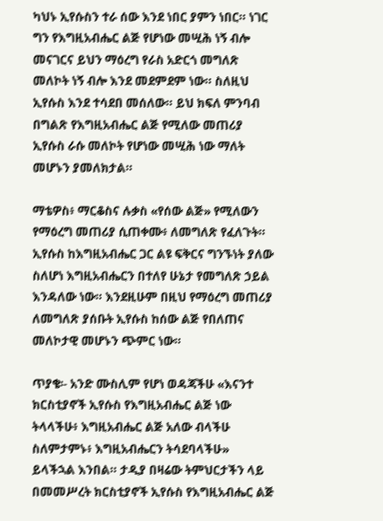ካህኑ ኢየሱስን ተራ ሰው እንደ ነበር ያምን ነበር። ነገር ግን የእግዚአብሔር ልጅ የሆነው መሢሕ ነኝ ብሎ መናገርና ይህን ማዕረግ የራስ አድርጎ መግለጽ መለኮት ነኝ ብሎ እንደ መደምደም ነው። ስለዚህ ኢየሱስ እንደ ተሳደበ መሰለው። ይህ ክፍለ ምንባብ በግልጽ የእግዚአብሔር ልጅ የሚለው መጠሪያ ኢየሱስ ራሱ መለኮት የሆነው መሢሕ ነው ማለት መሆኑን ያመለክታል።

ማቴዎስ፥ ማርቆስና ሉቃስ «የሰው ልጅ» የሚለውን የማዕረግ መጠሪያ ሲጠቀሙ፥ ለመግለጽ የፈለጉት። ኢየሱስ ከእግዚአብሔር ጋር ልዩ ፍቅርና ግንኙነት ያለው ስለሆነ እግዚአብሔርን በተለየ ሁኔታ የመግለጽ ኃይል እንዳለው ነው። እንደዚሁም በዚህ የማዕረግ መጠሪያ ለመግለጽ ያሰቡት ኢየሱስ ከሰው ልጅ የበለጠና መለኮታዊ መሆኑን ጭምር ነው።

ጥያቄ፡- አንድ ሙስሊም የሆነ ወዳጃችሁ «እናንተ ክርስቲያኖች ኢየሱስ የእግዚአብሔር ልጅ ነው ትላላችሁ፥ እግዚአብሔር ልጅ አለው ብላችሁ ስለምታምኑ፥ እግዚአብሔርን ትሳደባላችሁ» ይላችኋል እንበል። ታዲያ በዛሬው ትምህርታችን ላይ በመመሥረት ክርስቲያኖች ኢየሱስ የእግዚአብሔር ልጅ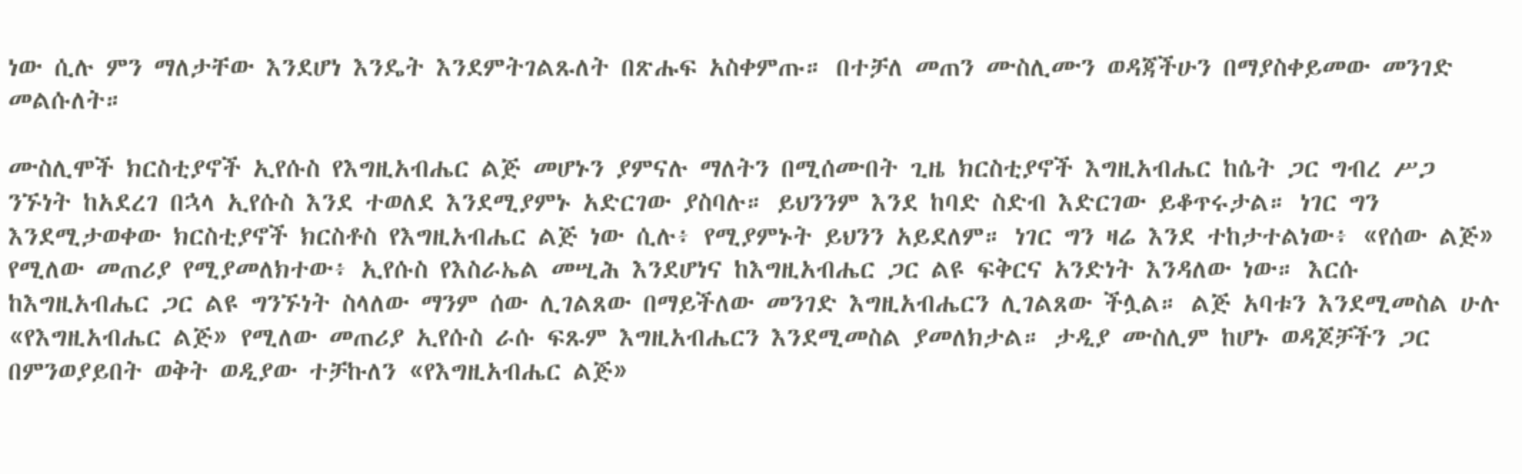ነው ሲሉ ምን ማለታቸው እንደሆነ እንዴት እንደምትገልጹለት በጽሑፍ አስቀምጡ። በተቻለ መጠን ሙስሊሙን ወዳጃችሁን በማያስቀይመው መንገድ መልሱለት።

ሙስሊሞች ክርስቲያኖች ኢየሱስ የእግዚአብሔር ልጅ መሆኑን ያምናሉ ማለትን በሚሰሙበት ጊዜ ክርስቲያኖች እግዚአብሔር ከሴት ጋር ግብረ ሥጋ ንኙነት ከአደረገ በኋላ ኢየሱስ እንደ ተወለደ እንደሚያምኑ አድርገው ያስባሉ። ይህንንም እንደ ከባድ ስድብ እድርገው ይቆጥሩታል። ነገር ግን እንደሚታወቀው ክርስቲያኖች ክርስቶስ የእግዚአብሔር ልጅ ነው ሲሉ፥ የሚያምኑት ይህንን አይደለም። ነገር ግን ዛሬ እንደ ተከታተልነው፥ «የሰው ልጅ» የሚለው መጠሪያ የሚያመለክተው፥ ኢየሱስ የእስራኤል መሢሕ እንደሆነና ከእግዚአብሔር ጋር ልዩ ፍቅርና አንድነት እንዳለው ነው። እርሱ ከእግዚአብሔር ጋር ልዩ ግንኙነት ስላለው ማንም ሰው ሊገልጸው በማይችለው መንገድ እግዚአብሔርን ሊገልጸው ችሏል። ልጅ አባቱን እንደሚመስል ሁሉ «የእግዚአብሔር ልጅ» የሚለው መጠሪያ ኢየሱስ ራሱ ፍጹም እግዚአብሔርን እንደሚመስል ያመለክታል። ታዲያ ሙስሊም ከሆኑ ወዳጆቻችን ጋር በምንወያይበት ወቅት ወዲያው ተቻኩለን «የእግዚአብሔር ልጅ»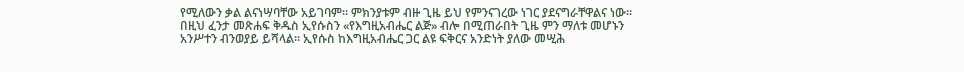የሚለውን ቃል ልናነሣባቸው አይገባም። ምክንያቱም ብዙ ጊዜ ይህ የምንናገረው ነገር ያደናግራቸዋልና ነው። በዚህ ፈንታ መጽሐፍ ቅዱስ ኢየሱስን «የእግዚአብሔር ልጅ» ብሎ በሚጠራበት ጊዜ ምን ማለቱ መሆኑን አንሥተን ብንወያይ ይሻላል። ኢየሱስ ከእግዚአብሔር ጋር ልዩ ፍቅርና አንድነት ያለው መሢሕ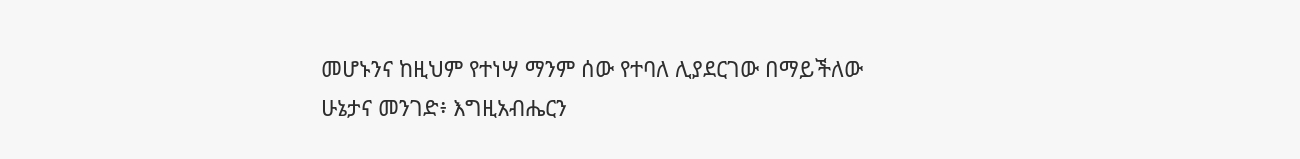መሆኑንና ከዚህም የተነሣ ማንም ሰው የተባለ ሊያደርገው በማይችለው ሁኔታና መንገድ፥ እግዚአብሔርን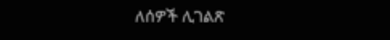ለሰዎች ሊገልጽ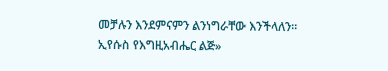መቻሉን እንደምናምን ልንነግራቸው እንችላለን። ኢየሱስ የእግዚአብሔር ልጅ»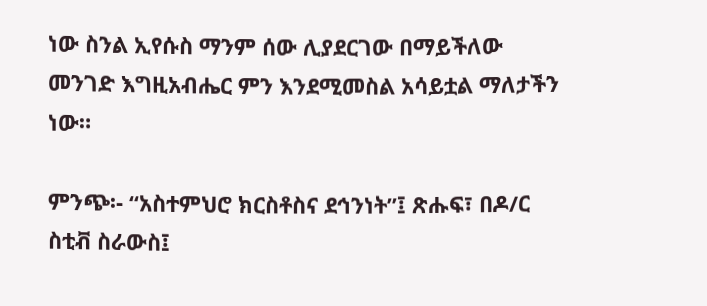ነው ስንል ኢየሱስ ማንም ሰው ሊያደርገው በማይችለው መንገድ እግዚአብሔር ምን እንደሚመስል አሳይቷል ማለታችን ነው።

ምንጭ፡- “አስተምህሮ ክርስቶስና ደኅንነት”፤ ጽሑፍ፣ በዶ/ር ስቲቭ ስራውስ፤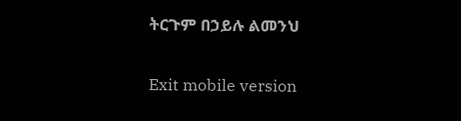ትርጉም በኃይሉ ልመንህ

Exit mobile version